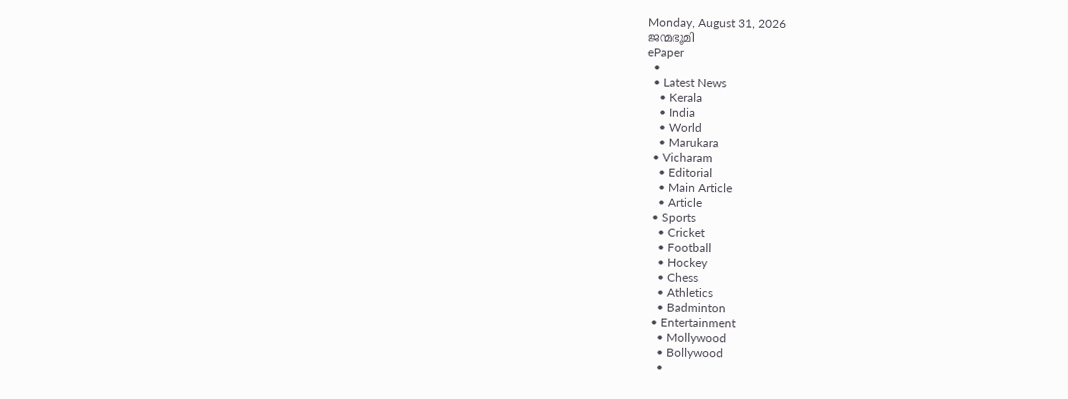Monday, August 31, 2026
ജന്മഭൂമി
ePaper
  •
  • Latest News
    • Kerala
    • India
    • World
    • Marukara
  • Vicharam
    • Editorial
    • Main Article
    • Article
  • Sports
    • Cricket
    • Football
    • Hockey
    • Chess
    • Athletics
    • Badminton
  • Entertainment
    • Mollywood
    • Bollywood
    •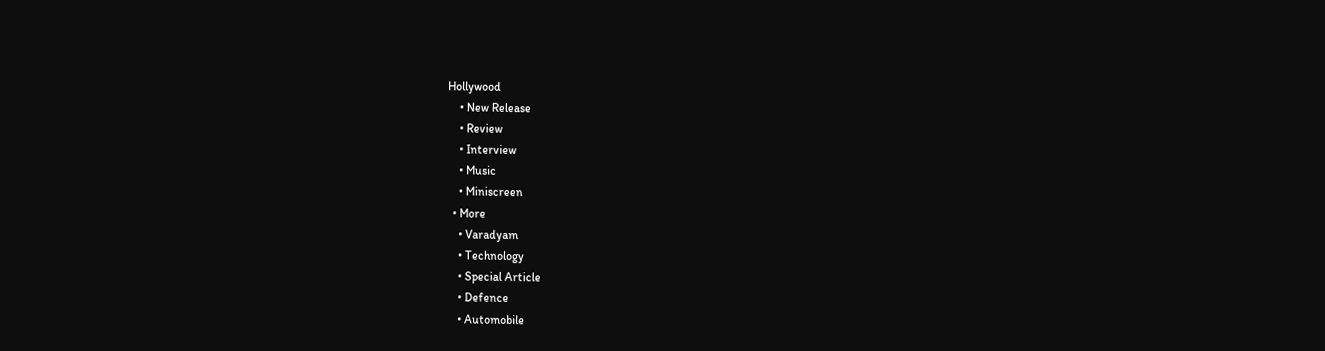Hollywood
    • New Release
    • Review
    • Interview
    • Music
    • Miniscreen
  • More
    • Varadyam
    • Technology
    • Special Article
    • Defence
    • Automobile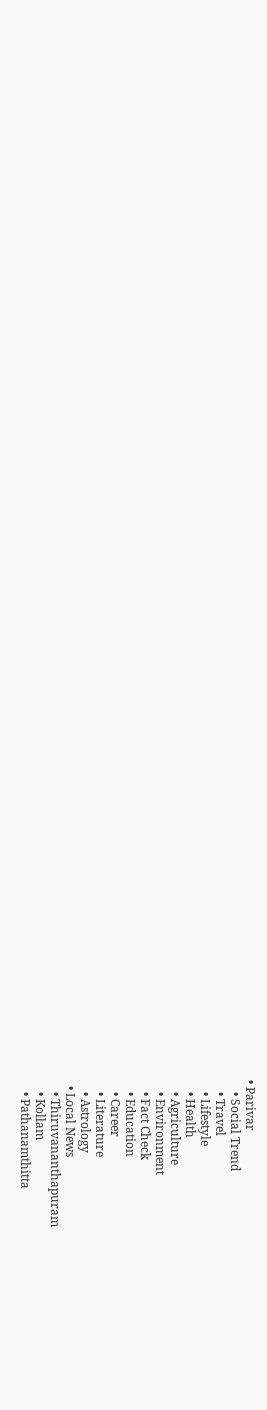• Parivar
    • Social Trend
    • Travel
    • Lifestyle
    • Health
    • Agriculture
    • Environment
    • Fact Check
    • Education
    • Career
    • Literature
    • Astrology
  • Local News
    • Thiruvananthapuram
    • Kollam
    • Pathanamthitta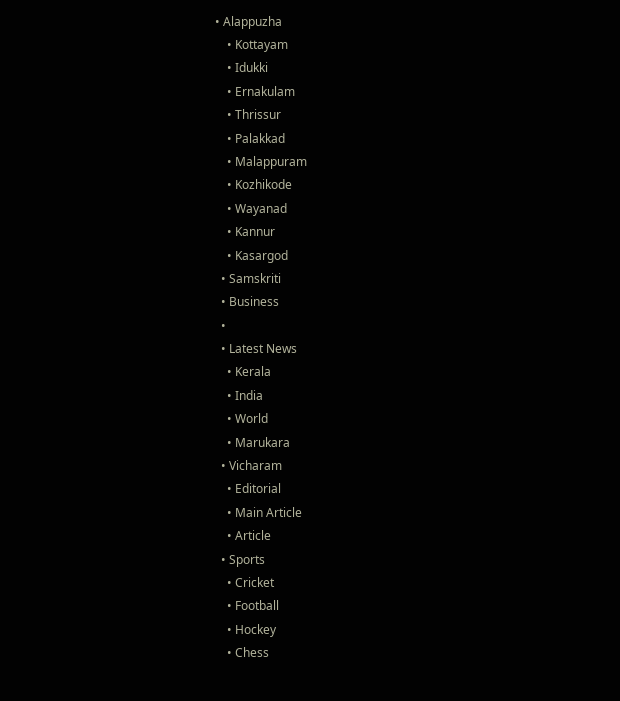• Alappuzha
    • Kottayam
    • Idukki
    • Ernakulam
    • Thrissur
    • Palakkad
    • Malappuram
    • Kozhikode
    • Wayanad
    • Kannur
    • Kasargod
  • Samskriti
  • Business
  •
  • Latest News
    • Kerala
    • India
    • World
    • Marukara
  • Vicharam
    • Editorial
    • Main Article
    • Article
  • Sports
    • Cricket
    • Football
    • Hockey
    • Chess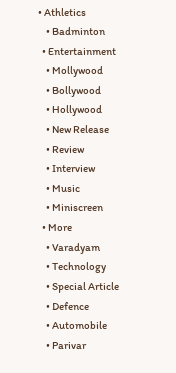• Athletics
    • Badminton
  • Entertainment
    • Mollywood
    • Bollywood
    • Hollywood
    • New Release
    • Review
    • Interview
    • Music
    • Miniscreen
  • More
    • Varadyam
    • Technology
    • Special Article
    • Defence
    • Automobile
    • Parivar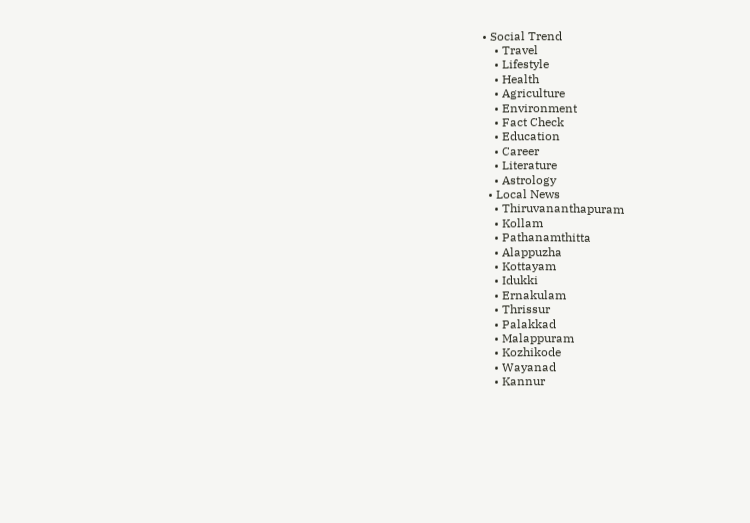• Social Trend
    • Travel
    • Lifestyle
    • Health
    • Agriculture
    • Environment
    • Fact Check
    • Education
    • Career
    • Literature
    • Astrology
  • Local News
    • Thiruvananthapuram
    • Kollam
    • Pathanamthitta
    • Alappuzha
    • Kottayam
    • Idukki
    • Ernakulam
    • Thrissur
    • Palakkad
    • Malappuram
    • Kozhikode
    • Wayanad
    • Kannur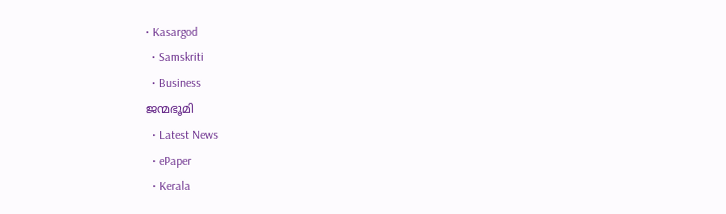• Kasargod
  • Samskriti
  • Business
ജന്മഭൂമി
  • Latest News
  • ePaper
  • Kerala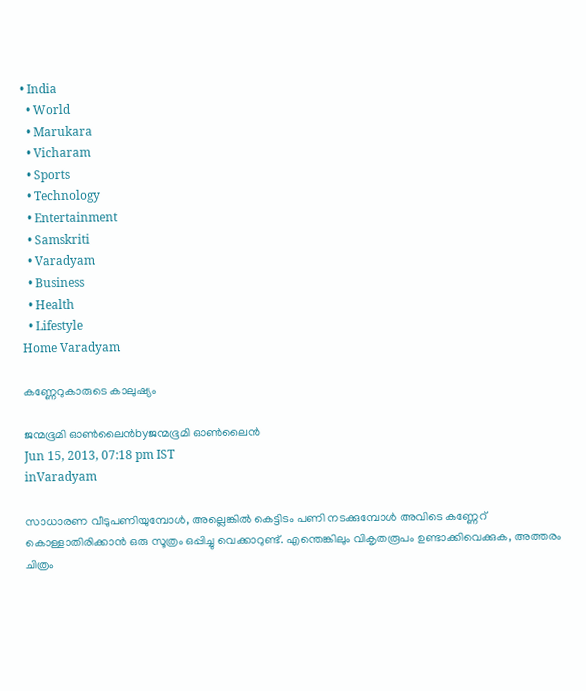• India
  • World
  • Marukara
  • Vicharam
  • Sports
  • Technology
  • Entertainment
  • Samskriti
  • Varadyam
  • Business
  • Health
  • Lifestyle
Home Varadyam

കണ്ണേറുകാരുടെ കാലുഷ്യം

ജന്മഭൂമി ഓണ്‍ലൈന്‍byജന്മഭൂമി ഓണ്‍ലൈന്‍
Jun 15, 2013, 07:18 pm IST
inVaradyam

സാധാരണ വീടുപണിയുമ്പോള്‍, അല്ലെങ്കില്‍ കെട്ടിടം പണി നടക്കുമ്പോള്‍ അവിടെ കണ്ണേറ്‌ കൊള്ളാതിരിക്കാന്‍ ഒരു സൂത്രം ഒപ്പിച്ചു വെക്കാറുണ്ട്‌. എന്തെങ്കിലും വികൃതരൂപം ഉണ്ടാക്കിവെക്കുക, അത്തരം ചിത്രം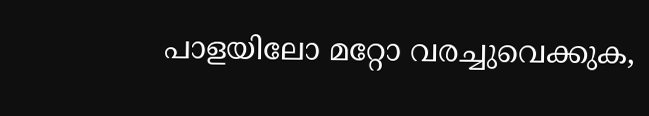പാളയിലോ മറ്റോ വരച്ചുവെക്കുക,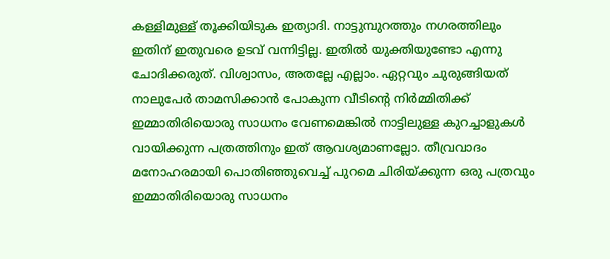കള്ളിമുള്ള്‌ തൂക്കിയിടുക ഇത്യാദി. നാട്ടുമ്പുറത്തും നഗരത്തിലും ഇതിന്‌ ഇതുവരെ ഉടവ്‌ വന്നിട്ടില്ല. ഇതില്‍ യുക്തിയുണ്ടോ എന്നു ചോദിക്കരുത്‌. വിശ്വാസം, അതല്ലേ എല്ലാം. ഏറ്റവും ചുരുങ്ങിയത്‌ നാലുപേര്‍ താമസിക്കാന്‍ പോകുന്ന വീടിന്റെ നിര്‍മ്മിതിക്ക്‌ ഇമ്മാതിരിയൊരു സാധനം വേണമെങ്കില്‍ നാട്ടിലുള്ള കുറച്ചാളുകള്‍ വായിക്കുന്ന പത്രത്തിനും ഇത്‌ ആവശ്യമാണല്ലോ. തീവ്രവാദം മനോഹരമായി പൊതിഞ്ഞുവെച്ച്‌ പുറമെ ചിരിയ്‌ക്കുന്ന ഒരു പത്രവും ഇമ്മാതിരിയൊരു സാധനം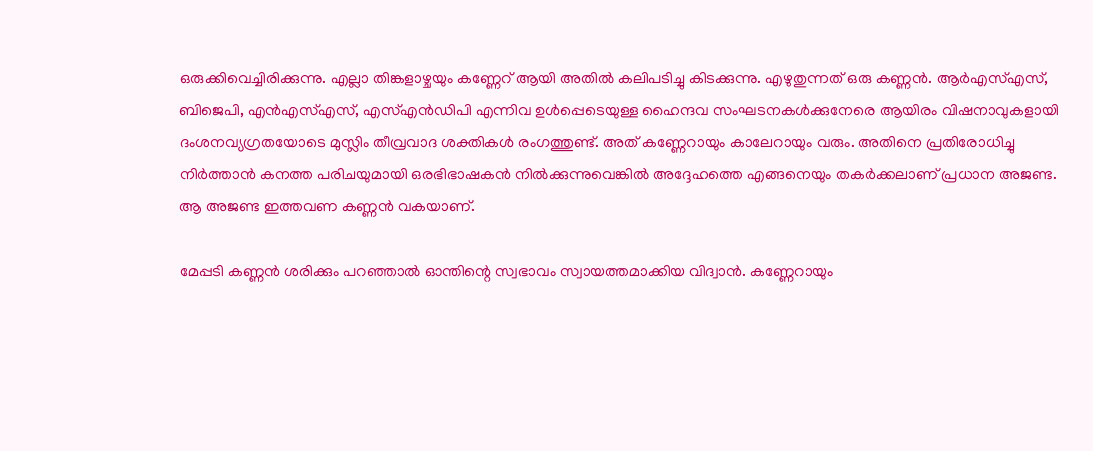ഒരുക്കിവെച്ചിരിക്കുന്നു. എല്ലാ തിങ്കളാഴ്ചയും കണ്ണേറ്‌ ആയി അതില്‍ കലിപടിച്ചു കിടക്കുന്നു. എഴുതുന്നത്‌ ഒരു കണ്ണന്‍. ആര്‍എസ്‌എസ്‌, ബിജെപി, എന്‍എസ്‌എസ്‌, എസ്‌എന്‍ഡിപി എന്നിവ ഉള്‍പ്പെടെയുള്ള ഹൈന്ദവ സംഘടനകള്‍ക്കുനേരെ ആയിരം വിഷനാവുകളായി ദംശനവ്യഗ്രതയോടെ മുസ്ലിം തീവ്രവാദ ശക്തികള്‍ രംഗത്തുണ്ട്‌. അത്‌ കണ്ണേറായും കാലേറായും വരും. അതിനെ പ്രതിരോധിച്ചു നിര്‍ത്താന്‍ കനത്ത പരിചയുമായി ഒരഭിഭാഷകന്‍ നില്‍ക്കുന്നുവെങ്കില്‍ അദ്ദേഹത്തെ എങ്ങനെയും തകര്‍ക്കലാണ്‌ പ്രധാന അജണ്ട. ആ അജണ്ട ഇത്തവണ കണ്ണന്‍ വകയാണ്‌.

മേപ്പടി കണ്ണന്‍ ശരിക്കും പറഞ്ഞാല്‍ ഓന്തിന്റെ സ്വഭാവം സ്വായത്തമാക്കിയ വിദ്വാന്‍. കണ്ണേറായും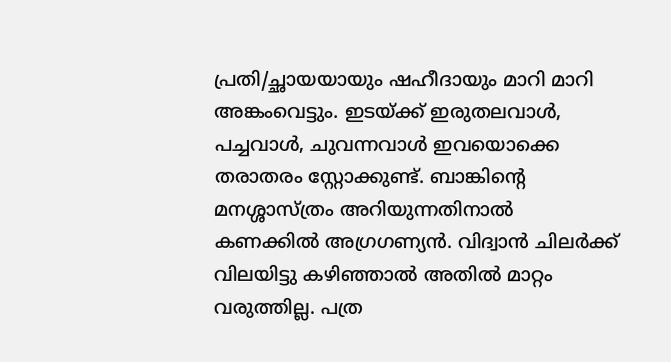പ്രതി/ച്ഛായയായും ഷഹീദായും മാറി മാറി അങ്കംവെട്ടും. ഇടയ്‌ക്ക്‌ ഇരുതലവാള്‍, പച്ചവാള്‍, ചുവന്നവാള്‍ ഇവയൊക്കെ തരാതരം സ്റ്റോക്കുണ്ട്‌. ബാങ്കിന്റെ മനശ്ശാസ്ത്രം അറിയുന്നതിനാല്‍ കണക്കില്‍ അഗ്രഗണ്യന്‍. വിദ്വാന്‍ ചിലര്‍ക്ക്‌ വിലയിട്ടു കഴിഞ്ഞാല്‍ അതില്‍ മാറ്റം വരുത്തില്ല. പത്ര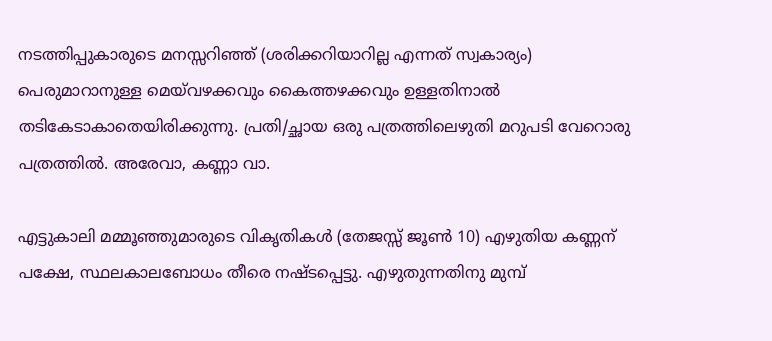നടത്തിപ്പുകാരുടെ മനസ്സറിഞ്ഞ്‌ (ശരിക്കറിയാറില്ല എന്നത്‌ സ്വകാര്യം) പെരുമാറാനുള്ള മെയ്‌വഴക്കവും കൈത്തഴക്കവും ഉള്ളതിനാല്‍ തടികേടാകാതെയിരിക്കുന്നു. പ്രതി/ച്ഛായ ഒരു പത്രത്തിലെഴുതി മറുപടി വേറൊരു പത്രത്തില്‍. അരേവാ, കണ്ണാ വാ.

എട്ടുകാലി മമ്മൂഞ്ഞുമാരുടെ വികൃതികള്‍ (തേജസ്സ്‌ ജൂണ്‍ 10) എഴുതിയ കണ്ണന്‌ പക്ഷേ, സ്ഥലകാലബോധം തീരെ നഷ്ടപ്പെട്ടു. എഴുതുന്നതിനു മുമ്പ്‌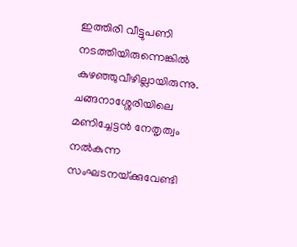ഇത്തിരി വീട്ടുപണി നടത്തിയിരുന്നെങ്കില്‍ കുഴഞ്ഞുവീഴില്ലായിരുന്നു. ചങ്ങനാശ്ശേരിയിലെ മണിച്ചേട്ടന്‍ നേതൃത്വം നല്‍കുന്ന സംഘടനയ്‌ക്കുവേണ്ടി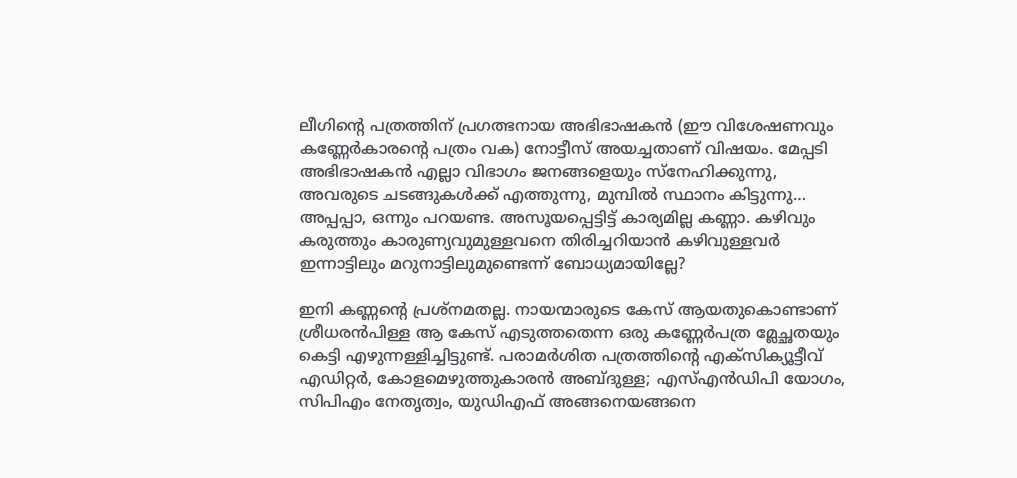ലീഗിന്റെ പത്രത്തിന്‌ പ്രഗത്ഭനായ അഭിഭാഷകന്‍ (ഈ വിശേഷണവും കണ്ണേര്‍കാരന്റെ പത്രം വക) നോട്ടീസ്‌ അയച്ചതാണ്‌ വിഷയം. മേപ്പടി അഭിഭാഷകന്‍ എല്ലാ വിഭാഗം ജനങ്ങളെയും സ്നേഹിക്കുന്നു, അവരുടെ ചടങ്ങുകള്‍ക്ക്‌ എത്തുന്നു, മുമ്പില്‍ സ്ഥാനം കിട്ടുന്നു… അപ്പപ്പാ, ഒന്നും പറയണ്ട. അസൂയപ്പെട്ടിട്ട്‌ കാര്യമില്ല കണ്ണാ. കഴിവും കരുത്തും കാരുണ്യവുമുള്ളവനെ തിരിച്ചറിയാന്‍ കഴിവുള്ളവര്‍ ഇന്നാട്ടിലും മറുനാട്ടിലുമുണ്ടെന്ന്‌ ബോധ്യമായില്ലേ?

ഇനി കണ്ണന്റെ പ്രശ്നമതല്ല. നായന്മാരുടെ കേസ്‌ ആയതുകൊണ്ടാണ്‌ ശ്രീധരന്‍പിള്ള ആ കേസ്‌ എടുത്തതെന്ന ഒരു കണ്ണേര്‍പത്ര മ്ലേച്ഛതയും കെട്ടി എഴുന്നള്ളിച്ചിട്ടുണ്ട്‌. പരാമര്‍ശിത പത്രത്തിന്റെ എക്സിക്യൂട്ടീവ്‌ എഡിറ്റര്‍, കോളമെഴുത്തുകാരന്‍ അബ്ദുള്ള; എസ്‌എന്‍ഡിപി യോഗം, സിപിഎം നേതൃത്വം, യുഡിഎഫ്‌ അങ്ങനെയങ്ങനെ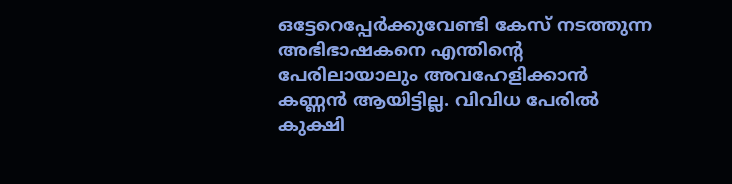ഒട്ടേറെപ്പേര്‍ക്കുവേണ്ടി കേസ്‌ നടത്തുന്ന അഭിഭാഷകനെ എന്തിന്റെ പേരിലായാലും അവഹേളിക്കാന്‍ കണ്ണന്‍ ആയിട്ടില്ല. വിവിധ പേരില്‍ കുക്ഷി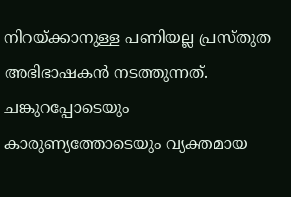നിറയ്‌ക്കാനുള്ള പണിയല്ല പ്രസ്തുത അഭിഭാഷകന്‍ നടത്തുന്നത്‌. ചങ്കുറപ്പോടെയും കാരുണ്യത്തോടെയും വ്യക്തമായ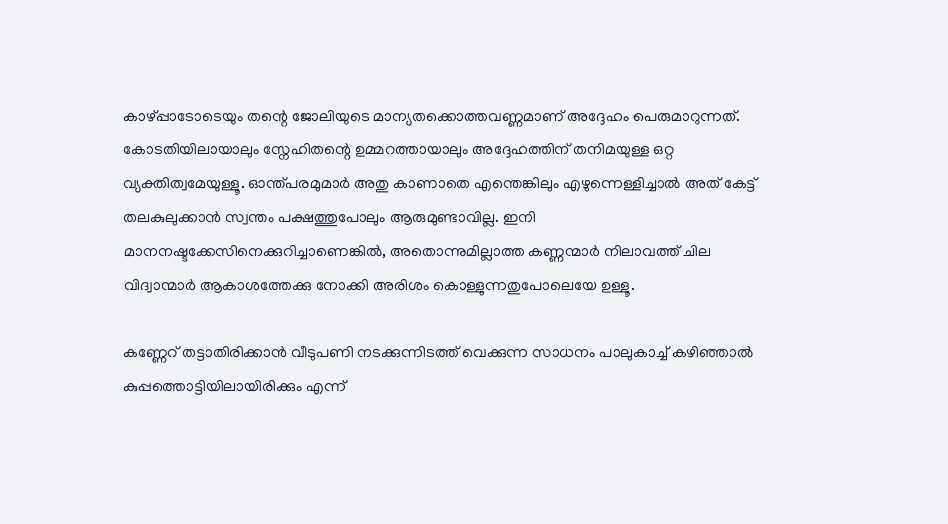കാഴ്പ്പാടോടെയും തന്റെ ജോലിയുടെ മാന്യതക്കൊത്തവണ്ണമാണ്‌ അദ്ദേഹം പെരുമാറുന്നത്‌. കോടതിയിലായാലും സ്നേഹിതന്റെ ഉമ്മറത്തായാലും അദ്ദേഹത്തിന്‌ തനിമയുള്ള ഒറ്റ വ്യക്തിത്വമേയുള്ളൂ. ഓന്ത്പരമുമാര്‍ അതു കാണാതെ എന്തെങ്കിലും എഴുന്നെള്ളിച്ചാല്‍ അത്‌ കേട്ട്‌ തലകുലുക്കാന്‍ സ്വന്തം പക്ഷത്തുപോലും ആരുമുണ്ടാവില്ല. ഇനി മാനനഷ്ടക്കേസിനെക്കുറിച്ചാണെങ്കില്‍, അതൊന്നുമില്ലാത്ത കണ്ണന്മാര്‍ നിലാവത്ത്‌ ചില വിദ്വാന്മാര്‍ ആകാശത്തേക്കു നോക്കി അരിശം കൊള്ളുന്നതുപോലെയേ ഉള്ളൂ.

കണ്ണേറ്‌ തട്ടാതിരിക്കാന്‍ വീടുപണി നടക്കുന്നിടത്ത്‌ വെക്കുന്ന സാധനം പാലുകാച്ച്‌ കഴിഞ്ഞാല്‍ കുപ്പത്തൊട്ടിയിലായിരിക്കും എന്ന്‌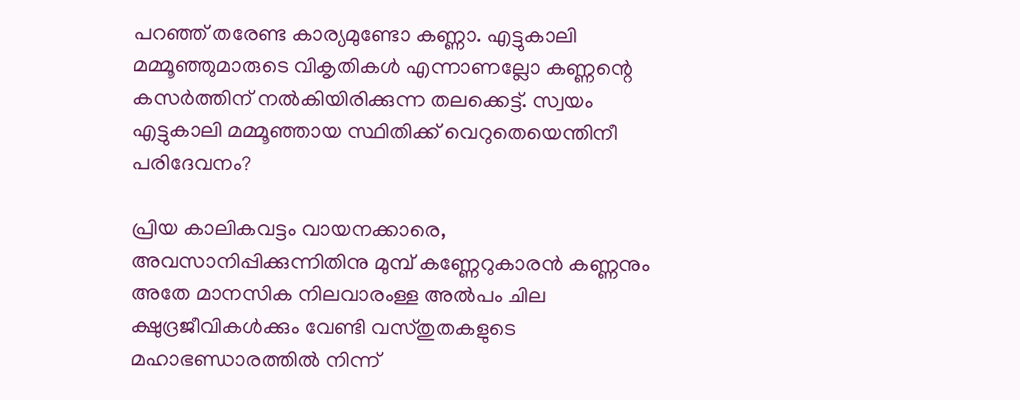പറഞ്ഞ്‌ തരേണ്ട കാര്യമുണ്ടോ കണ്ണാ. എട്ടുകാലി മമ്മൂഞ്ഞുമാരുടെ വികൃതികള്‍ എന്നാണല്ലോ കണ്ണന്റെ കസര്‍ത്തിന്‌ നല്‍കിയിരിക്കുന്ന തലക്കെട്ട്‌. സ്വയം എട്ടുകാലി മമ്മൂഞ്ഞായ സ്ഥിതിക്ക്‌ വെറുതെയെന്തിനീ പരിദേവനം?

പ്രിയ കാലികവട്ടം വായനക്കാരെ, അവസാനിപ്പിക്കുന്നിതിനു മുമ്പ്‌ കണ്ണേറുകാരന്‍ കണ്ണനും അതേ മാനസിക നിലവാരംള്ള അല്‍പം ചില ക്ഷുദ്രജീവികള്‍ക്കും വേണ്ടി വസ്തുതകളുടെ മഹാഭണ്ഡാരത്തില്‍ നിന്ന്‌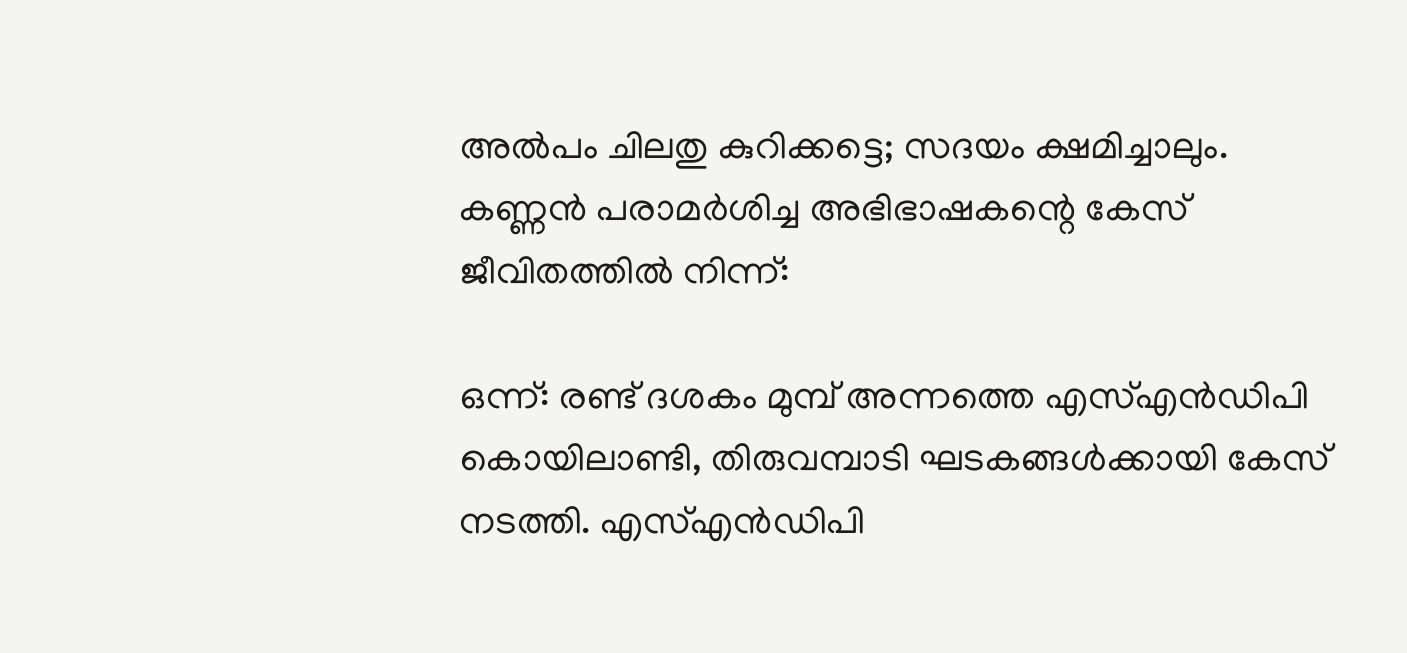അല്‍പം ചിലതു കുറിക്കട്ടെ; സദയം ക്ഷമിച്ചാലും. കണ്ണന്‍ പരാമര്‍ശിച്ച അഭിഭാഷകന്റെ കേസ്‌ ജീവിതത്തില്‍ നിന്ന്‌:

ഒന്ന്‌: രണ്ട്‌ ദശകം മുമ്പ്‌ അന്നത്തെ എസ്‌എന്‍ഡിപി കൊയിലാണ്ടി, തിരുവമ്പാടി ഘടകങ്ങള്‍ക്കായി കേസ്‌ നടത്തി. എസ്‌എന്‍ഡിപി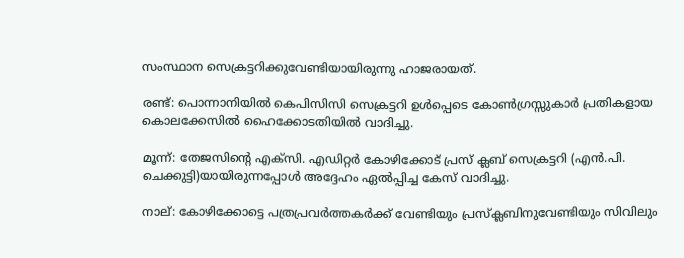സംസ്ഥാന സെക്രട്ടറിക്കുവേണ്ടിയായിരുന്നു ഹാജരായത്‌.

രണ്ട്‌: പൊന്നാനിയില്‍ കെപിസിസി സെക്രട്ടറി ഉള്‍പ്പെടെ കോണ്‍ഗ്രസ്സുകാര്‍ പ്രതികളായ കൊലക്കേസില്‍ ഹൈക്കോടതിയില്‍ വാദിച്ചു.

മൂന്ന്‌: തേജസിന്റെ എക്സി. എഡിറ്റര്‍ കോഴിക്കോട്‌ പ്രസ്‌ ക്ലബ്‌ സെക്രട്ടറി (എന്‍.പി. ചെക്കുട്ടി)യായിരുന്നപ്പോള്‍ അദ്ദേഹം ഏല്‍പ്പിച്ച കേസ്‌ വാദിച്ചു.

നാല്‌: കോഴിക്കോട്ടെ പത്രപ്രവര്‍ത്തകര്‍ക്ക്‌ വേണ്ടിയും പ്രസ്ക്ലബിനുവേണ്ടിയും സിവിലും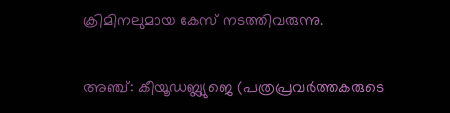ക്രിമിനലുമായ കേസ്‌ നടത്തിവരുന്നു.

അഞ്ച്‌: കീയൂഡബ്ല്യുജെ (പത്രപ്രവര്‍ത്തകരുടെ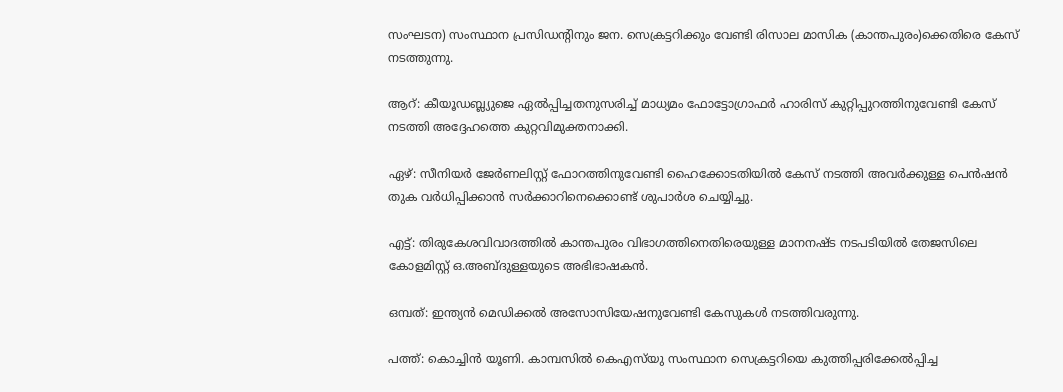സംഘടന) സംസ്ഥാന പ്രസിഡന്റിനും ജന. സെക്രട്ടറിക്കും വേണ്ടി രിസാല മാസിക (കാന്തപുരം)ക്കെതിരെ കേസ്‌ നടത്തുന്നു.

ആറ്‌: കീയൂഡബ്ല്യുജെ ഏല്‍പ്പിച്ചതനുസരിച്ച്‌ മാധ്യമം ഫോട്ടോഗ്രാഫര്‍ ഹാരിസ്‌ കുറ്റിപ്പുറത്തിനുവേണ്ടി കേസ്‌ നടത്തി അദ്ദേഹത്തെ കുറ്റവിമുക്തനാക്കി.

ഏഴ്‌: സീനിയര്‍ ജേര്‍ണലിസ്റ്റ്‌ ഫോറത്തിനുവേണ്ടി ഹൈക്കോടതിയില്‍ കേസ്‌ നടത്തി അവര്‍ക്കുള്ള പെന്‍ഷന്‍ തുക വര്‍ധിപ്പിക്കാന്‍ സര്‍ക്കാറിനെക്കൊണ്ട്‌ ശുപാര്‍ശ ചെയ്യിച്ചു.

എട്ട്‌: തിരുകേശവിവാദത്തില്‍ കാന്തപുരം വിഭാഗത്തിനെതിരെയുള്ള മാനനഷ്ട നടപടിയില്‍ തേജസിലെ കോളമിസ്റ്റ്‌ ഒ.അബ്ദുള്ളയുടെ അഭിഭാഷകന്‍.

ഒമ്പത്‌: ഇന്ത്യന്‍ മെഡിക്കല്‍ അസോസിയേഷനുവേണ്ടി കേസുകള്‍ നടത്തിവരുന്നു.

പത്ത്‌: കൊച്ചിന്‍ യൂണി. കാമ്പസില്‍ കെഎസ്‌യു സംസ്ഥാന സെക്രട്ടറിയെ കുത്തിപ്പരിക്കേല്‍പ്പിച്ച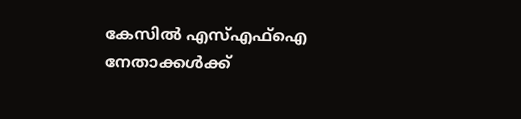കേസില്‍ എസ്‌എഫ്‌ഐ നേതാക്കള്‍ക്ക്‌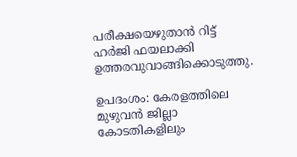പരീക്ഷയെഴുതാന്‍ റിട്ട്‌ ഹര്‍ജി ഫയലാക്കി ഉത്തരവുവാങ്ങിക്കൊടുത്തു.

ഉപദംശം: കേരളത്തിലെ മുഴുവന്‍ ജില്ലാ കോടതികളിലും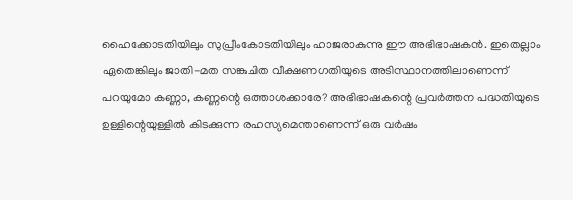ഹൈക്കോടതിയിലും സുപ്രീംകോടതിയിലും ഹാജരാകുന്നു ഈ അഭിഭാഷകന്‍. ഇതെല്ലാം ഏതെങ്കിലും ജാതി-മത സങ്കുചിത വീക്ഷണഗതിയുടെ അടിസ്ഥാനത്തിലാണെന്ന്‌ പറയുമോ കണ്ണാ, കണ്ണന്റെ ഒത്താശക്കാരേ? അഭിഭാഷകന്റെ പ്രവര്‍ത്തന പദ്ധതിയുടെ ഉള്ളിന്റെയുള്ളില്‍ കിടക്കുന്ന രഹസ്യമെന്താണെന്ന്‌ ഒരു വര്‍ഷം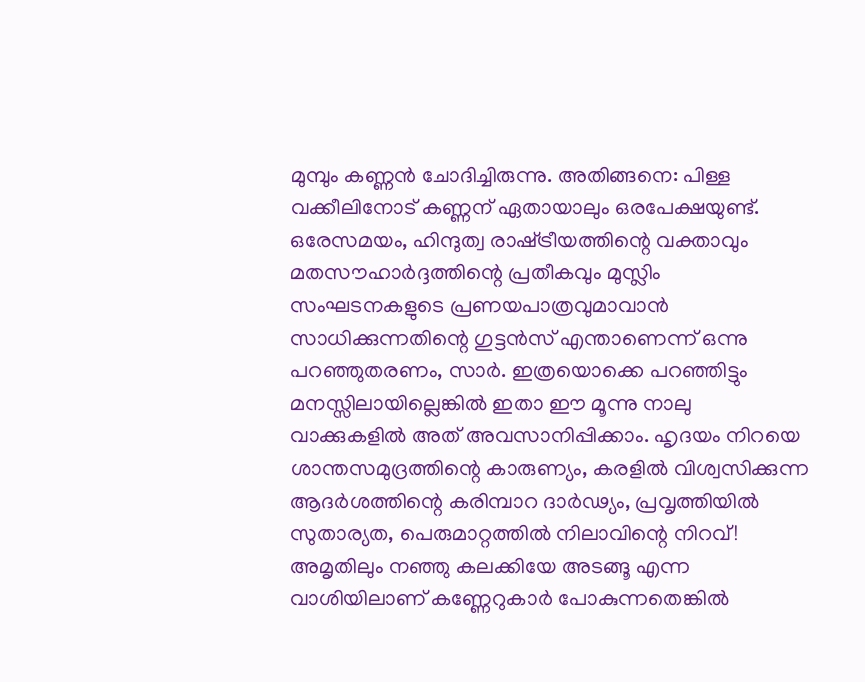മുമ്പും കണ്ണന്‍ ചോദിച്ചിരുന്നു. അതിങ്ങനെ: പിള്ള വക്കീലിനോട്‌ കണ്ണന്‌ ഏതായാലും ഒരപേക്ഷയുണ്ട്‌. ഒരേസമയം, ഹിന്ദുത്വ രാഷ്‌ട്രീയത്തിന്റെ വക്താവും മതസൗഹാര്‍ദ്ദത്തിന്റെ പ്രതീകവും മുസ്ലിം സംഘടനകളുടെ പ്രണയപാത്രവുമാവാന്‍ സാധിക്കുന്നതിന്റെ ഗുട്ടന്‍സ്‌ എന്താണെന്ന്‌ ഒന്നു പറഞ്ഞുതരണം, സാര്‍. ഇത്രയൊക്കെ പറഞ്ഞിട്ടും മനസ്സിലായില്ലെങ്കില്‍ ഇതാ ഈ മൂന്നു നാലു വാക്കുകളില്‍ അത്‌ അവസാനിപ്പിക്കാം. ഹൃദയം നിറയെ ശാന്തസമുദ്രത്തിന്റെ കാരുണ്യം, കരളില്‍ വിശ്വസിക്കുന്ന ആദര്‍ശത്തിന്റെ കരിമ്പാറ ദാര്‍ഢ്യം, പ്രവൃത്തിയില്‍ സുതാര്യത, പെരുമാറ്റത്തില്‍ നിലാവിന്റെ നിറവ്‌! അമൃതിലും നഞ്ഞു കലക്കിയേ അടങ്ങൂ എന്ന വാശിയിലാണ്‌ കണ്ണേറുകാര്‍ പോകുന്നതെങ്കില്‍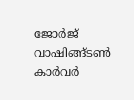ജോര്‍ജ്‌ വാഷിങ്ങ്ടണ്‍ കാര്‍വര്‍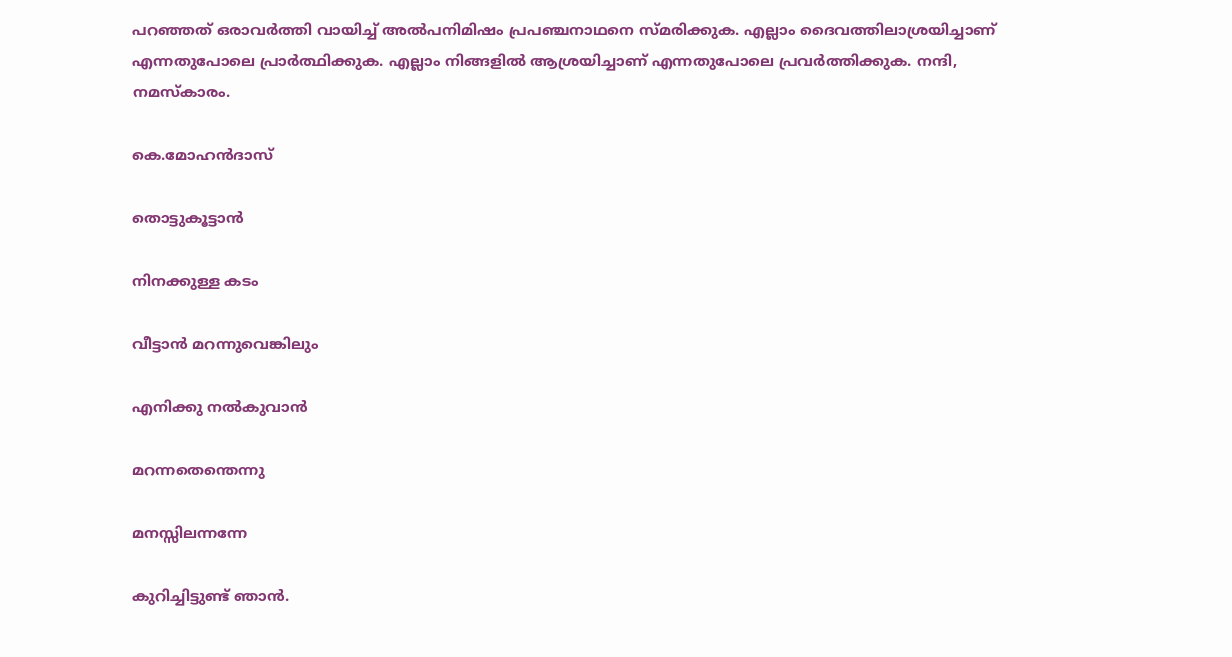പറഞ്ഞത്‌ ഒരാവര്‍ത്തി വായിച്ച്‌ അല്‍പനിമിഷം പ്രപഞ്ചനാഥനെ സ്മരിക്കുക. എല്ലാം ദൈവത്തിലാശ്രയിച്ചാണ്‌ എന്നതുപോലെ പ്രാര്‍ത്ഥിക്കുക. എല്ലാം നിങ്ങളില്‍ ആശ്രയിച്ചാണ്‌ എന്നതുപോലെ പ്രവര്‍ത്തിക്കുക. നന്ദി, നമസ്കാരം.

കെ.മോഹന്‍‌ദാസ്

തൊട്ടുകൂട്ടാന്‍

നിനക്കുള്ള കടം

വീട്ടാന്‍ മറന്നുവെങ്കിലും

എനിക്കു നല്‍കുവാന്‍

മറന്നതെന്തെന്നു

മനസ്സിലന്നന്നേ

കുറിച്ചിട്ടുണ്ട്‌ ഞാന്‍.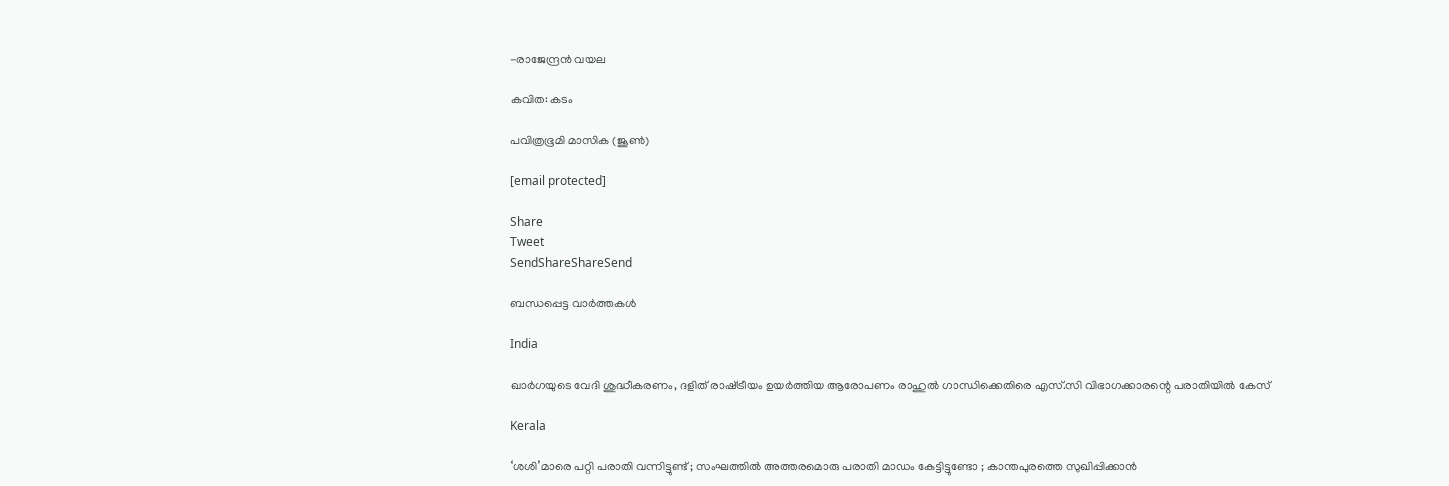-രാജേന്ദ്രന്‍ വയല

കവിത: കടം

പവിത്രഭൂമി മാസിക (ജൂണ്‍)

[email protected]

Share
Tweet
SendShareShareSend

ബന്ധപ്പെട്ട വാര്‍ത്തകള്‍

India

ഖാര്‍ഗയുടെ വേദി ശുദ്ധീകരണം, ദളിത് രാഷ്‌ട്രീയം ഉയർത്തിയ ആരോപണം രാഹുല്‍ ഗാന്ധിക്കെതിരെ എസ്.സി വിഭാഗക്കാരന്റെ പരാതിയിൽ കേസ്

Kerala

‘ശശി’മാരെ പറ്റി പരാതി വന്നിട്ടുണ്ട് ; സംഘത്തിൽ അത്തരമൊരു പരാതി മാഡം കേട്ടിട്ടുണ്ടോ ; കാന്തപുരത്തെ സുഖിപ്പിക്കാൻ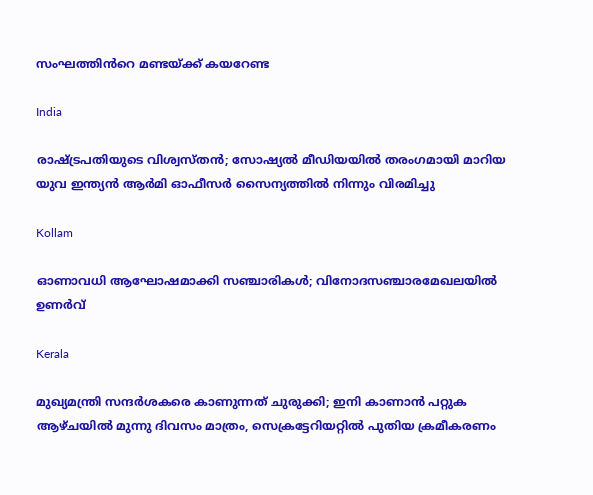സംഘത്തിൻറെ മണ്ടയ്‌ക്ക് കയറേണ്ട

India

രാഷ്‌ട്രപതിയുടെ വിശ്വസ്തൻ; സോഷ്യൽ മീഡിയയിൽ തരംഗമായി മാറിയ യുവ ഇന്ത്യൻ ആർമി ഓഫീസർ സൈന്യത്തിൽ നിന്നും വിരമിച്ചു

Kollam

ഓണാവധി ആഘോഷമാക്കി സഞ്ചാരികള്‍; വിനോദസഞ്ചാരമേഖലയില്‍ ഉണര്‍വ്

Kerala

മുഖ്യമന്ത്രി സന്ദർശകരെ കാണുന്നത് ചുരുക്കി; ഇനി കാണാൻ പറ്റുക ആഴ്ചയിൽ മുന്നു ദിവസം മാത്രം, സെക്രട്ടേറിയറ്റിൽ പുതിയ ക്രമീകരണം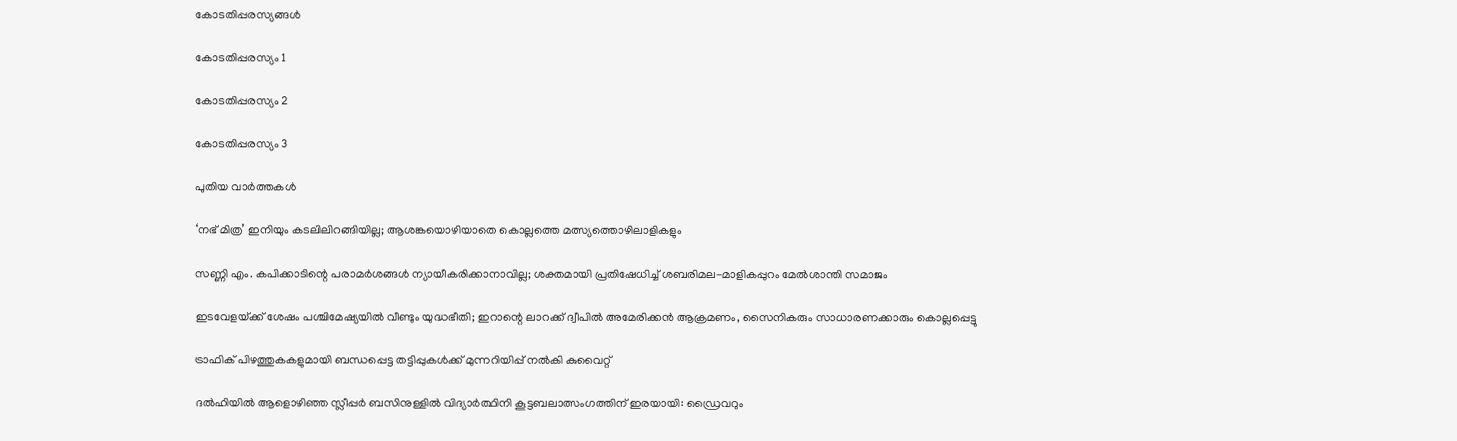കോടതിപ്പരസ്യങ്ങള്‍

കോടതിപ്പരസ്യം 1

കോടതിപ്പരസ്യം 2

കോടതിപ്പരസ്യം 3

പുതിയ വാര്‍ത്തകള്‍

‘നഭ് മിത്ര’ ഇനിയും കടലിലിറങ്ങിയില്ല; ആശങ്കയൊഴിയാതെ കൊല്ലത്തെ മത്സ്യത്തൊഴിലാളികളും

സണ്ണി എം. കപിക്കാടിന്റെ പരാമർശങ്ങൾ ന്യായീകരിക്കാനാവില്ല; ശക്തമായി പ്രതിഷേധിച്ച് ശബരിമല-മാളികപ്പുറം മേൽശാന്തി സമാജം

ഇടവേളയ്‌ക്ക് ശേഷം പശ്ചിമേഷ്യയിൽ വീണ്ടും യുദ്ധഭീതി; ഇറാന്റെ ലാറക്ക് ദ്വീപിൽ അമേരിക്കൻ ആക്രമണം, സൈനികരും സാധാരണക്കാരും കൊല്ലപ്പെട്ടു

ട്രാഫിക് പിഴത്തുകകളുമായി ബന്ധപ്പെട്ട തട്ടിപ്പുകൾക്ക് മുന്നറിയിപ്പ് നൽകി കുവൈറ്റ്

ദൽഹിയിൽ ആളൊഴിഞ്ഞ സ്ലീപ്പർ ബസിനുള്ളിൽ വിദ്യാർത്ഥിനി കൂട്ടബലാത്സംഗത്തിന് ഇരയായി: ഡ്രൈവറും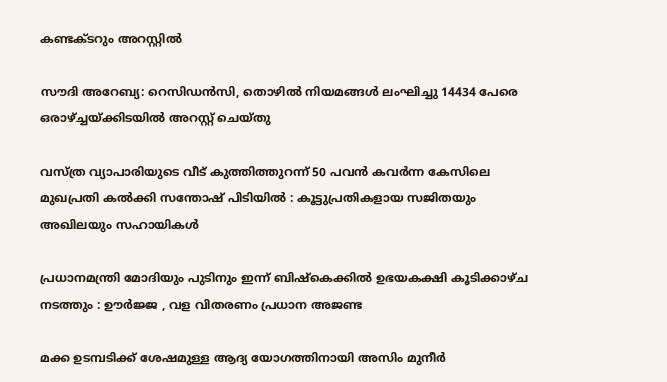കണ്ടക്ടറും അറസ്റ്റിൽ

സൗദി അറേബ്യ: റെസിഡൻസി, തൊഴിൽ നിയമങ്ങൾ ലംഘിച്ചു 14434 പേരെ ഒരാഴ്‌ച്ചയ്‌ക്കിടയിൽ അറസ്റ്റ് ചെയ്തു

വസ്ത്ര വ്യാപാരിയുടെ വീട് കുത്തിത്തുറന്ന് 50 പവന്‍ കവര്‍ന്ന കേസിലെ മുഖപ്രതി കല്‍ക്കി സന്തോഷ് പിടിയിൽ : കൂട്ടുപ്രതികളായ സജിതയും അഖിലയും സഹായികൾ

പ്രധാനമന്ത്രി മോദിയും പുടിനും ഇന്ന് ബിഷ്കെക്കിൽ ഉഭയകക്ഷി കൂടിക്കാഴ്ച നടത്തും : ഊർജ്ജ , വള വിതരണം പ്രധാന അജണ്ട

മക്ക ഉടമ്പടിക്ക് ശേഷമുള്ള ആദ്യ യോഗത്തിനായി അസിം മുനീർ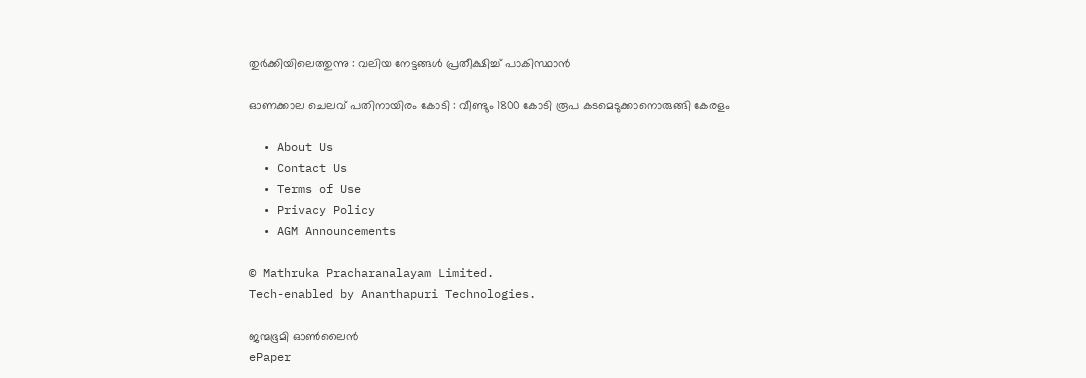തുർക്കിയിലെത്തുന്നു : വലിയ നേട്ടങ്ങൾ പ്രതീക്ഷിച്ച് പാകിസ്ഥാൻ

ഓണക്കാല ചെലവ് പതിനായിരം കോടി : വീണ്ടും 1800 കോടി രൂപ കടമെടുക്കാനൊരുങ്ങി കേരളം

  • About Us
  • Contact Us
  • Terms of Use
  • Privacy Policy
  • AGM Announcements

© Mathruka Pracharanalayam Limited.
Tech-enabled by Ananthapuri Technologies.

ജന്മഭൂമി ഓണ്‍ലൈന്‍
ePaper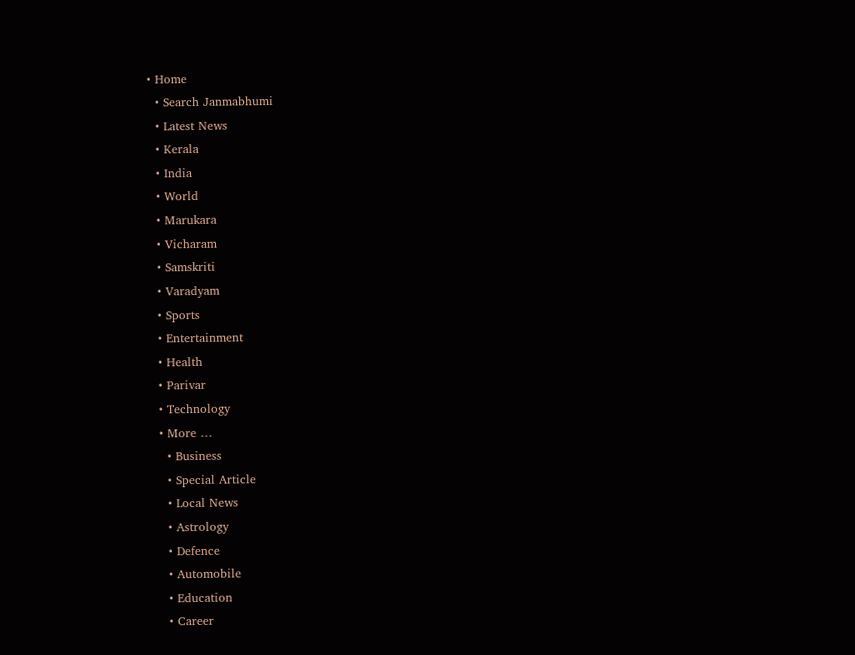• Home
  • Search Janmabhumi
  • Latest News
  • Kerala
  • India
  • World
  • Marukara
  • Vicharam
  • Samskriti
  • Varadyam
  • Sports
  • Entertainment
  • Health
  • Parivar
  • Technology
  • More …
    • Business
    • Special Article
    • Local News
    • Astrology
    • Defence
    • Automobile
    • Education
    • Career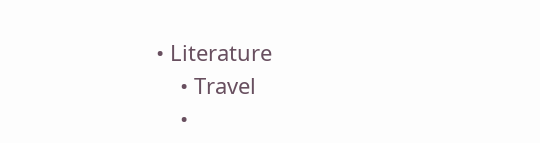• Literature
    • Travel
    •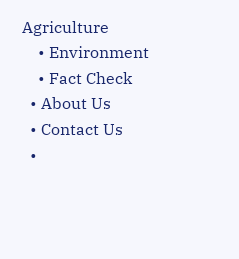Agriculture
    • Environment
    • Fact Check
  • About Us
  • Contact Us
  •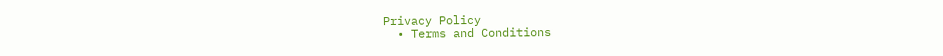Privacy Policy
  • Terms and Conditions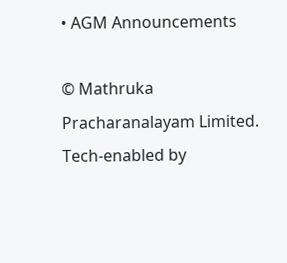• AGM Announcements

© Mathruka Pracharanalayam Limited.
Tech-enabled by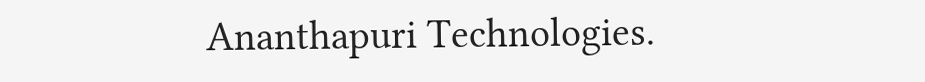Ananthapuri Technologies.